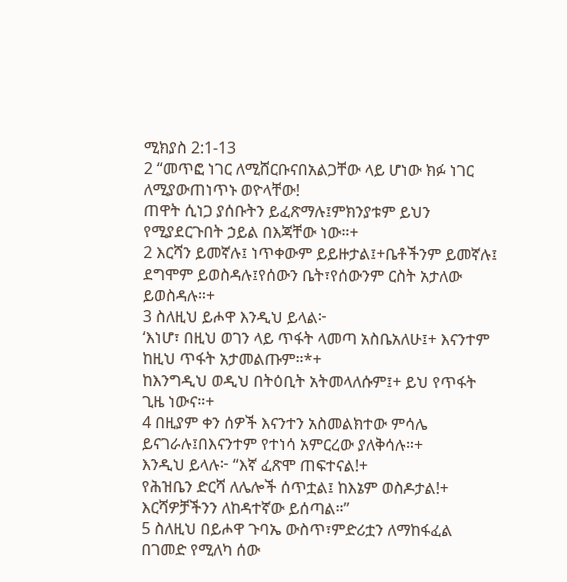ሚክያስ 2:1-13
2 “መጥፎ ነገር ለሚሸርቡናበአልጋቸው ላይ ሆነው ክፉ ነገር ለሚያውጠነጥኑ ወዮላቸው!
ጠዋት ሲነጋ ያሰቡትን ይፈጽማሉ፤ምክንያቱም ይህን የሚያደርጉበት ኃይል በእጃቸው ነው።+
2 እርሻን ይመኛሉ፤ ነጥቀውም ይይዙታል፤+ቤቶችንም ይመኛሉ፤ ደግሞም ይወስዳሉ፤የሰውን ቤት፣የሰውንም ርስት አታለው ይወስዳሉ።+
3 ስለዚህ ይሖዋ እንዲህ ይላል፦
‘እነሆ፣ በዚህ ወገን ላይ ጥፋት ላመጣ አስቤአለሁ፤+ እናንተም ከዚህ ጥፋት አታመልጡም።*+
ከእንግዲህ ወዲህ በትዕቢት አትመላለሱም፤+ ይህ የጥፋት ጊዜ ነውና።+
4 በዚያም ቀን ሰዎች እናንተን አስመልክተው ምሳሌ ይናገራሉ፤በእናንተም የተነሳ አምርረው ያለቅሳሉ።+
እንዲህ ይላሉ፦ “እኛ ፈጽሞ ጠፍተናል!+
የሕዝቤን ድርሻ ለሌሎች ሰጥቷል፤ ከእኔም ወስዶታል!+
እርሻዎቻችንን ለከዳተኛው ይሰጣል።”
5 ስለዚህ በይሖዋ ጉባኤ ውስጥ፣ምድሪቷን ለማከፋፈል በገመድ የሚለካ ሰው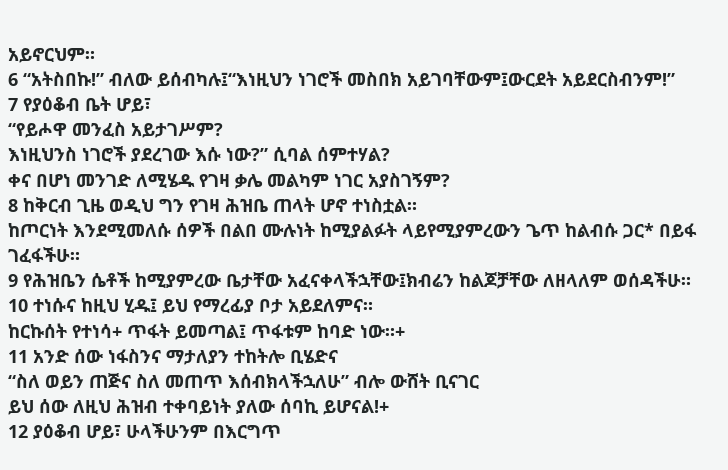አይኖርህም።
6 “አትስበኩ!” ብለው ይሰብካሉ፤“እነዚህን ነገሮች መስበክ አይገባቸውም፤ውርደት አይደርስብንም!”
7 የያዕቆብ ቤት ሆይ፣
“የይሖዋ መንፈስ አይታገሥም?
እነዚህንስ ነገሮች ያደረገው እሱ ነው?” ሲባል ሰምተሃል?
ቀና በሆነ መንገድ ለሚሄዱ የገዛ ቃሌ መልካም ነገር አያስገኝም?
8 ከቅርብ ጊዜ ወዲህ ግን የገዛ ሕዝቤ ጠላት ሆኖ ተነስቷል።
ከጦርነት እንደሚመለሱ ሰዎች በልበ ሙሉነት ከሚያልፉት ላይየሚያምረውን ጌጥ ከልብሱ ጋር* በይፋ ገፈፋችሁ።
9 የሕዝቤን ሴቶች ከሚያምረው ቤታቸው አፈናቀላችኋቸው፤ክብሬን ከልጆቻቸው ለዘላለም ወሰዳችሁ።
10 ተነሱና ከዚህ ሂዱ፤ ይህ የማረፊያ ቦታ አይደለምና።
ከርኩሰት የተነሳ+ ጥፋት ይመጣል፤ ጥፋቱም ከባድ ነው።+
11 አንድ ሰው ነፋስንና ማታለያን ተከትሎ ቢሄድና
“ስለ ወይን ጠጅና ስለ መጠጥ እሰብክላችኋለሁ” ብሎ ውሸት ቢናገር
ይህ ሰው ለዚህ ሕዝብ ተቀባይነት ያለው ሰባኪ ይሆናል!+
12 ያዕቆብ ሆይ፣ ሁላችሁንም በእርግጥ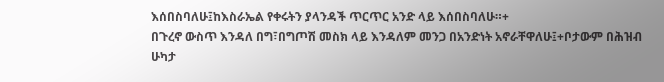እሰበስባለሁ፤ከእስራኤል የቀሩትን ያላንዳች ጥርጥር አንድ ላይ እሰበስባለሁ።+
በጉረኖ ውስጥ እንዳለ በግ፣በግጦሽ መስክ ላይ እንዳለም መንጋ በአንድነት አኖራቸዋለሁ፤+ቦታውም በሕዝብ ሁካታ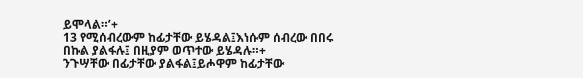ይሞላል።’+
13 የሚሰብረውም ከፊታቸው ይሄዳል፤እነሱም ሰብረው በበሩ በኩል ያልፋሉ፤ በዚያም ወጥተው ይሄዳሉ።+
ንጉሣቸው በፊታቸው ያልፋል፤ይሖዋም ከፊታቸው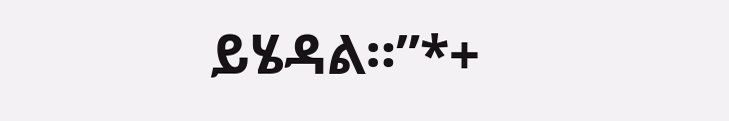ይሄዳል።”*+